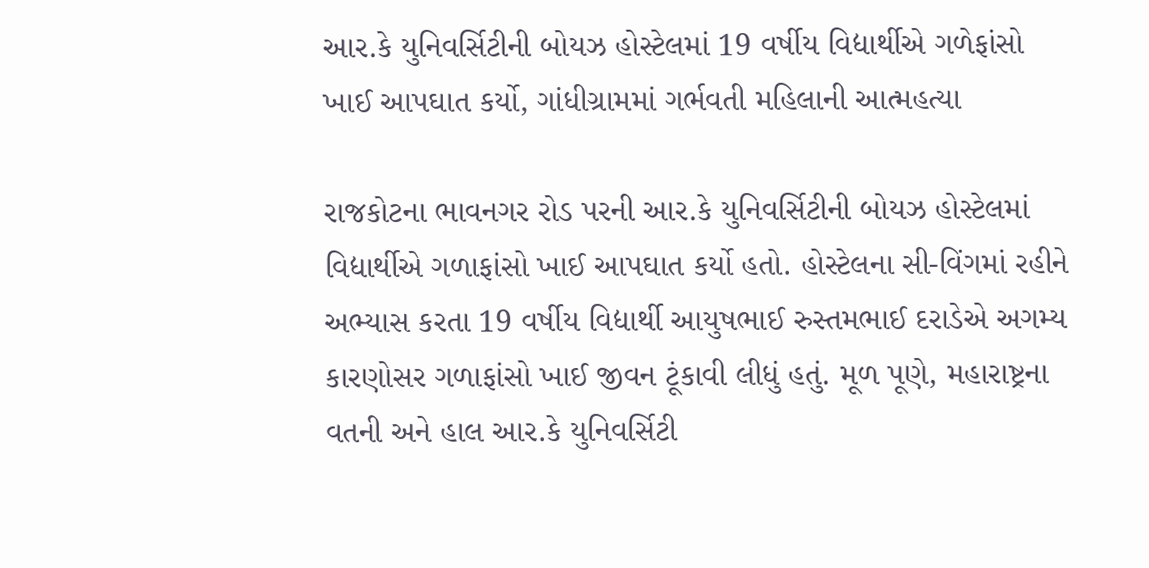આર.કે યુનિવર્સિટીની બોયઝ હોસ્ટેલમાં 19 વર્ષીય વિદ્યાર્થીએ ગળેફાંસો ખાઈ આપઘાત કર્યો, ગાંધીગ્રામમાં ગર્ભવતી મહિલાની આત્મહત્યા

રાજકોટના ભાવનગર રોડ પરની આર.કે યુનિવર્સિટીની બોયઝ હોસ્ટેલમાં વિદ્યાર્થીએ ગળાફાંસો ખાઈ આપઘાત કર્યો હતો. હોસ્ટેલના સી-વિંગમાં રહીને અભ્યાસ કરતા 19 વર્ષીય વિદ્યાર્થી આયુષભાઈ રુસ્તમભાઈ દરાડેએ અગમ્ય કારણોસર ગળાફાંસો ખાઈ જીવન ટૂંકાવી લીધું હતું. મૂળ પૂણે, મહારાષ્ટ્રના વતની અને હાલ આર.કે યુનિવર્સિટી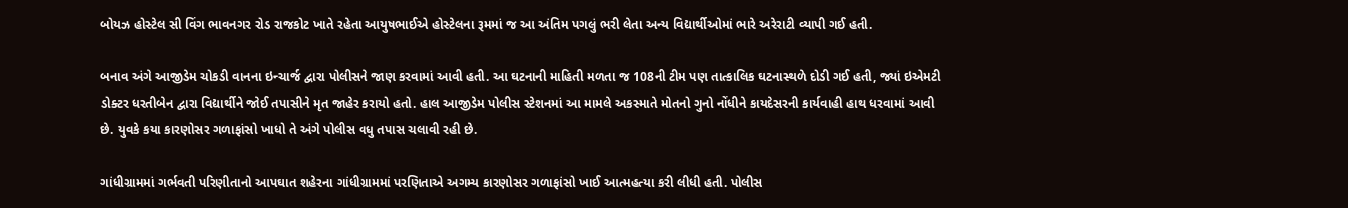બોયઝ હોસ્ટેલ સી વિંગ ભાવનગર રોડ રાજકોટ ખાતે રહેતા આયુષભાઈએ હોસ્ટેલના રૂમમાં જ આ અંતિમ પગલું ભરી લેતા અન્ય વિદ્યાર્થીઓમાં ભારે અરેરાટી વ્યાપી ગઈ હતી.

બનાવ અંગે આજીડેમ ચોકડી વાનના ઇન્ચાર્જ દ્વારા પોલીસને જાણ કરવામાં આવી હતી. આ ઘટનાની માહિતી મળતા જ 108ની ટીમ પણ તાત્કાલિક ઘટનાસ્થળે દોડી ગઈ હતી, જ્યાં ઇએમટી ડોક્ટર ધરતીબેન દ્વારા વિદ્યાર્થીને જોઈ તપાસીને મૃત જાહેર કરાયો હતો. હાલ આજીડેમ પોલીસ સ્ટેશનમાં આ મામલે અકસ્માતે મોતનો ગુનો નોંધીને કાયદેસરની કાર્યવાહી હાથ ધરવામાં આવી છે. યુવકે કયા કારણોસર ગળાફાંસો ખાધો તે અંગે પોલીસ વધુ તપાસ ચલાવી રહી છે.

ગાંધીગ્રામમાં ગર્ભવતી પરિણીતાનો આપઘાત શહેરના ગાંધીગ્રામમાં પરણિતાએ અગમ્ય કારણોસર ગળાફાંસો ખાઈ આત્મહત્યા કરી લીધી હતી. પોલીસ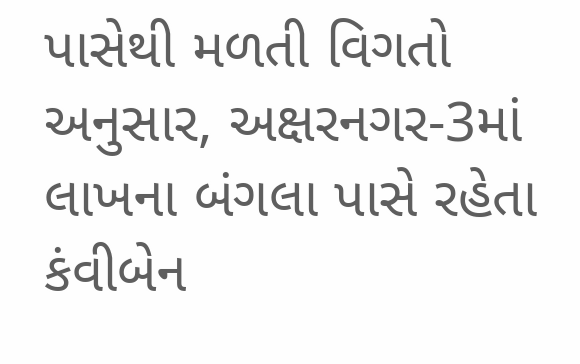પાસેથી મળતી વિગતો અનુસાર, અક્ષરનગર-3માં લાખના બંગલા પાસે રહેતા કંવીબેન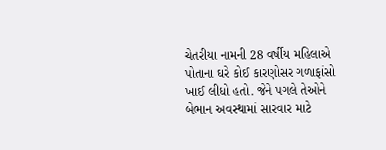ચેતરીયા નામની 28 વર્ષીય મહિલાએ પોતાના ઘરે કોઈ કારણોસર ગળાફાંસો ખાઈ લીધો હતો. જેને પગલે તેઓને બેભાન અવસ્થામાં સારવાર માટે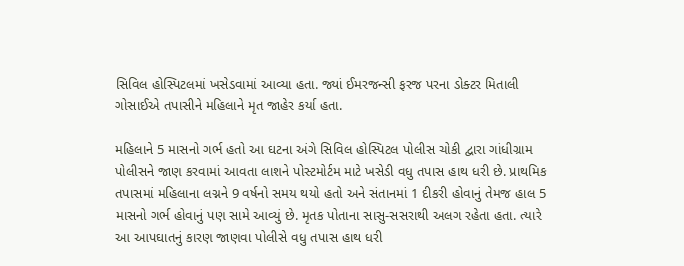સિવિલ હોસ્પિટલમાં ખસેડવામાં આવ્યા હતા. જ્યાં ઈમરજન્સી ફરજ પરના ડોક્ટર મિતાલી ગોસાઈએ તપાસીને મહિલાને મૃત જાહેર કર્યા હતા.

મહિલાને 5 માસનો ગર્ભ હતો આ ઘટના અંગે સિવિલ હોસ્પિટલ પોલીસ ચોકી દ્વારા ગાંધીગ્રામ પોલીસને જાણ કરવામાં આવતા લાશને પોસ્ટમોર્ટમ માટે ખસેડી વધુ તપાસ હાથ ધરી છે. પ્રાથમિક તપાસમાં મહિલાના લગ્નને 9 વર્ષનો સમય થયો હતો અને સંતાનમાં 1 દીકરી હોવાનું તેમજ હાલ 5 માસનો ગર્ભ હોવાનું પણ સામે આવ્યું છે. મૃતક પોતાના સાસુ-સસરાથી અલગ રહેતા હતા. ત્યારે આ આપઘાતનું કારણ જાણવા પોલીસે વધુ તપાસ હાથ ધરી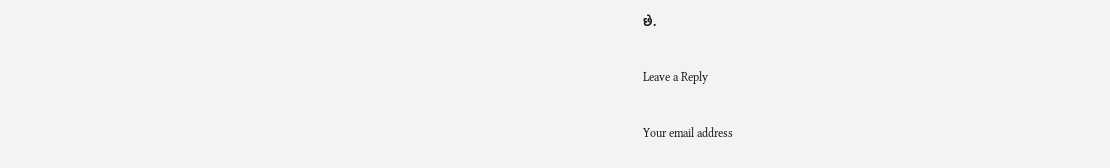છે.

Leave a Reply

Your email address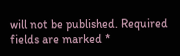will not be published. Required fields are marked *